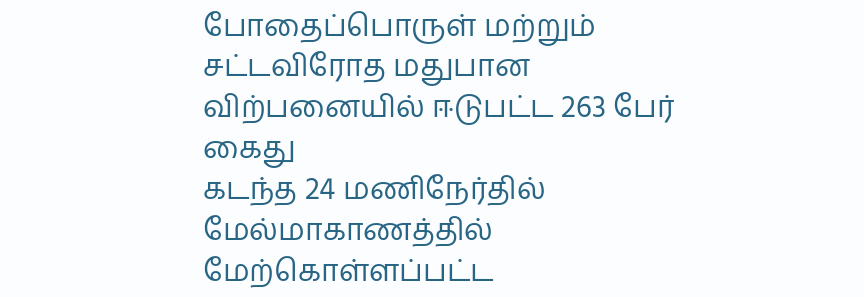போதைப்பொருள் மற்றும் சட்டவிரோத மதுபான விற்பனையில் ஈடுபட்ட 263 பேர் கைது
கடந்த 24 மணிநேர்தில் மேல்மாகாணத்தில் மேற்கொள்ளப்பட்ட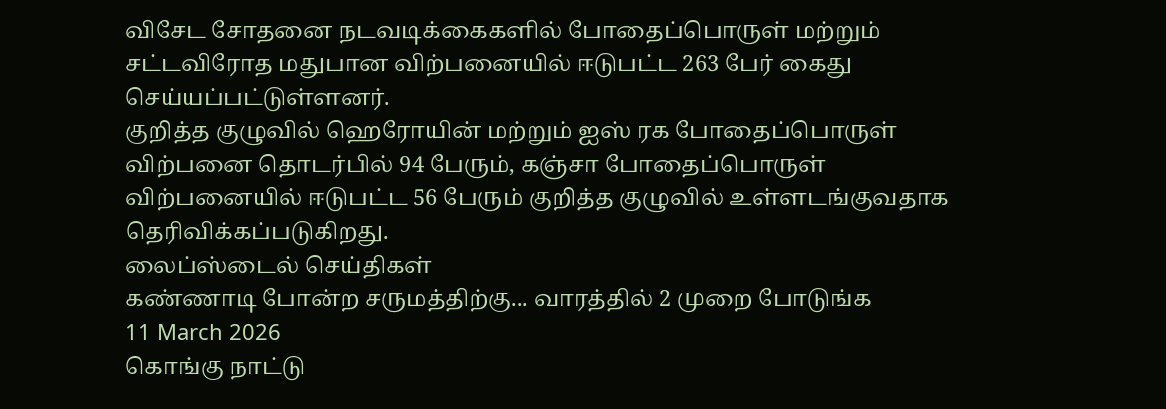விசேட சோதனை நடவடிக்கைகளில் போதைப்பொருள் மற்றும் சட்டவிரோத மதுபான விற்பனையில் ஈடுபட்ட 263 பேர் கைது செய்யப்பட்டுள்ளனர்.
குறித்த குழுவில் ஹெரோயின் மற்றும் ஐஸ் ரக போதைப்பொருள் விற்பனை தொடர்பில் 94 பேரும், கஞ்சா போதைப்பொருள் விற்பனையில் ஈடுபட்ட 56 பேரும் குறித்த குழுவில் உள்ளடங்குவதாக தெரிவிக்கப்படுகிறது.
லைப்ஸ்டைல் செய்திகள்
கண்ணாடி போன்ற சருமத்திற்கு... வாரத்தில் 2 முறை போடுங்க
11 March 2026
கொங்கு நாட்டு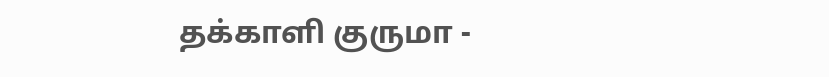தக்காளி குருமா -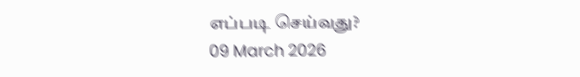எப்படி செய்வது?
09 March 2026